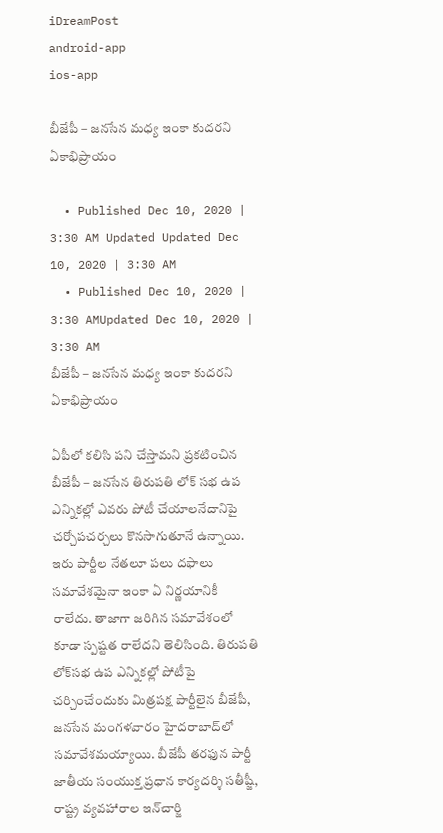iDreamPost
android-app
ios-app

బీజేపీ – జ‌న‌సేన మ‌ధ్య ఇంకా కుద‌ర‌ని ఏకాభిప్రాయం

  • Published Dec 10, 2020 | 3:30 AM Updated Updated Dec 10, 2020 | 3:30 AM
  • Published Dec 10, 2020 | 3:30 AMUpdated Dec 10, 2020 | 3:30 AM
బీజేపీ – జ‌న‌సేన మ‌ధ్య ఇంకా కుద‌ర‌ని ఏకాభిప్రాయం

ఏపీలో క‌లిసి ప‌ని చేస్తామ‌ని ప్ర‌క‌టించిన బీజేపీ – జ‌న‌సేన తిరుప‌తి లోక్ స‌భ ఉప ఎన్నిక‌ల్లో ఎవ‌రు పోటీ చేయాల‌నేదానిపై చ‌ర్చోప‌చ‌ర్చ‌లు కొన‌సాగుతూనే ఉన్నాయి. ఇరు పార్టీల నేత‌లూ ప‌లు ద‌ఫాలు స‌మావేశ‌మైనా ఇంకా ఏ నిర్ణ‌యానికీ రాలేదు. తాజాగా జ‌రిగిన స‌మావేశంలో కూడా స్ప‌ష్ట‌త రాలేద‌ని తెలిసింది. తిరుపతి లోక్‌సభ ఉప ఎన్నికల్లో పోటీపై చర్చించేందుకు మిత్రపక్ష పార్టీలైన బీజేపీ, జనసేన మంగళవారం హైదరాబాద్‌లో సమావేశమయ్యాయి. బీజేపీ తరఫున పార్టీ జాతీయ సంయుక్త ప్రధాన కార్యదర్శి సతీష్జీ, రాష్ట్ర వ్యవహారాల ఇన్‌చార్జి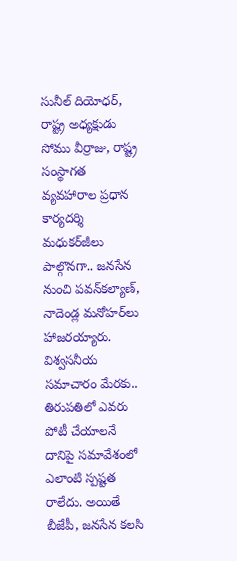సునీల్‌ దియోధర్, రాష్ట్ర అధ్యక్షుడు సోము వీర్రాజు, రాష్ట్ర సంస్థాగత వ్యవహారాల ప్రధాన కార్యదర్శి మధుకర్‌జీలు పాల్గొనగా.. జనసేన నుంచి పవన్‌కల్యాణ్, నాదెండ్ల మనోహర్‌లు హాజరయ్యారు. విశ్వసనీయ సమాచారం మేరకు.. తిరుపతిలో ఎవరు పోటీ చేయాలనే దానిపై సమావేశంలో ఎలాంటి స్పష్టత రాలేదు. అయితే బీజేపీ, జనసేన కలసి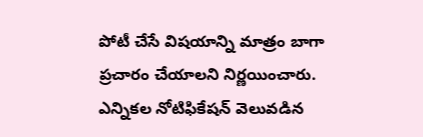పోటీ చేసే విషయాన్ని మాత్రం బాగా ప్రచారం చేయాలని నిర్ణయించారు. ఎన్నికల నోటిఫికేషన్‌ వెలువడిన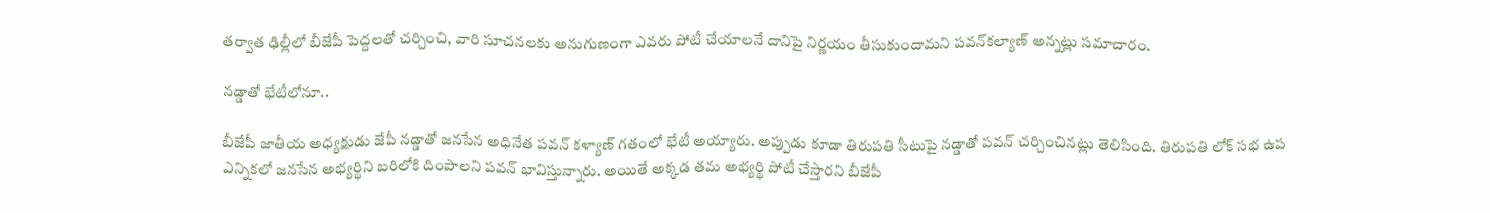తర్వాత ఢిల్లీలో బీజేపీ పెద్దలతో చర్చించి, వారి సూచనలకు అనుగుణంగా ఎవరు పోటీ చేయాలనే దానిపై నిర్ణయం తీసుకుందామని పవన్‌కల్యాణ్‌ అన్నట్లు సమాచారం.

న‌డ్డాతో భేటీలోనూ..

బీజేపీ జాతీయ అధ్యక్షుడు జేపీ నడ్డాతో జనసేన అధినేత పవన్ కళ్యాణ్ గ‌తంలో భేటీ అయ్యారు. అప్పుడు కూడా తిరుపతి సీటుపై నడ్డాతో ప‌వ‌న్ చ‌ర్చించిన‌ట్లు తెలిసింది. తిరుపతి లోక్ సభ ఉప ఎన్నికలో జనసేన అభ్యర్థిని బరిలోకి దింపాలని పవన్ భావిస్తున్నారు. అయితే అక్కడ తమ అభ్యర్థి పోటీ చేస్తారని బీజేపీ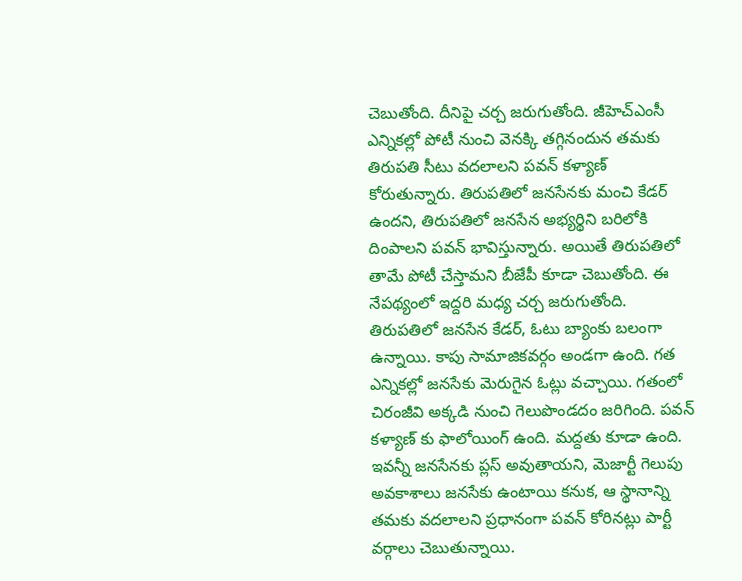చెబుతోంది. దీనిపై చర్చ జరుగుతోంది. జీహెచ్ఎంసీ ఎన్నికల్లో పోటీ నుంచి వెనక్కి తగ్గినందున తమకు తిరుపతి సీటు వదలాలని పవన్ కళ్యాణ్ కోరుతున్నారు. తిరుపతిలో జనసేనకు మంచి కేడర్ ఉందని, తిరుపతిలో జనసేన అభ్యర్థిని బరిలోకి దింపాలని పవన్ భావిస్తున్నారు. అయితే తిరుపతిలో తామే పోటీ చేస్తామని బీజేపీ కూడా చెబుతోంది. ఈ నేపథ్యంలో ఇద్దరి మధ్య చర్చ జరుగుతోంది. తిరుపతిలో జనసేన కేడర్, ఓటు బ్యాంకు బలంగా ఉన్నాయి. కాపు సామాజికవర్గం అండగా ఉంది. గత ఎన్నికల్లో జనసేకు మెరుగైన ఓట్లు వచ్చాయి. గతంలో చిరంజీవి అక్కడి నుంచి గెలుపొండదం జరిగింది. పవన్ కళ్యాణ్ కు ఫాలోయింగ్ ఉంది. మద్దతు కూడా ఉంది. ఇవన్నీ జనసేనకు ప్లస్ అవుతాయని, మెజార్టీ గెలుపు అవకాశాలు జనసేకు ఉంటాయి కనుక, ఆ స్థానాన్ని తమకు వదలాలని ప్రధానంగా పవన్ కోరిన‌ట్లు పార్టీ వ‌ర్గాలు చెబుతున్నాయి.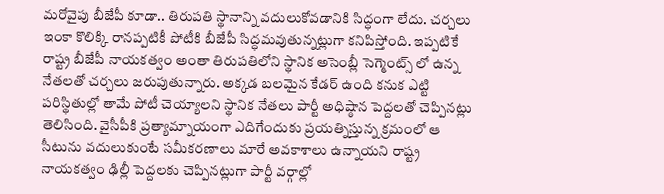మ‌రోవైపు బీజేపీ కూడా.. తిరుపతి స్థానాన్ని వదులుకోవడానికి సిద్ధంగా లేదు. చ‌ర్చ‌లు ఇంకా కొలిక్కి రాన‌ప్ప‌టికీ పోటీకి బీజేపీ సిద్ధ‌మ‌వుతున్న‌ట్లుగా క‌నిపిస్తోంది. ఇప్పటికే రాష్ట్ర బీజేపీ నాయకత్వం అంతా తిరుపతిలోని స్థానిక అసెంబ్లీ సెగ్మెంట్స్ లో ఉన్న నేతలతో చర్చలు జరుపుతున్నారు. అక్కడ బలమైన కేడర్ ఉంది కనుక ఎట్టి పరిస్థితుల్లో తామే పోటీ చెయ్యాలని స్థానిక నేత‌లు పార్టీ అధిష్ఠాన పెద్ద‌ల‌తో చెప్పిన‌ట్లు తెలిసింది. వైసీపీకి ప్రత్యామ్నాయంగా ఎదిగేందుకు ప్ర‌య‌త్నిస్తున్న క్ర‌మంలో ఆ సీటును వ‌దులుకుంటే స‌మీక‌ర‌ణాలు మారే అవ‌కాశాలు ఉన్నాయ‌ని రాష్ట్ర నాయ‌క‌త్వం ఢిల్లీ పెద్ద‌ల‌కు చెప్పిన‌ట్లుగా పార్టీ వ‌ర్గాల్లో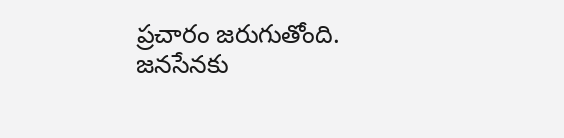ప్ర‌చారం జ‌రుగుతోంది. జనసేనకు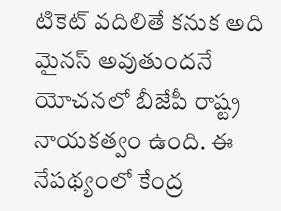టికెట్ వదిలితే కనుక అది మైనస్ అవుతుందనే యోచనలో బీజేపీ రాష్ట్ర నాయకత్వం ఉంది. ఈ నేపథ్యంలో కేంద్ర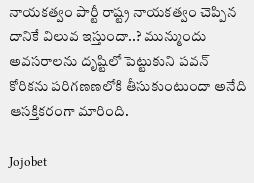నాయకత్వం పార్టీ రాష్ట్ర నాయ‌క‌త్వం చెప్పిన దానికే విలువ ఇస్తుందా..? మున్ముందు అవ‌స‌రాల‌ను దృష్టిలో పెట్టుకుని ప‌వ‌న్ కోరిక‌ను ప‌రిగ‌ణ‌ణ‌లోకి తీసుకుంటుందా అనేది ఆస‌క్తిక‌రంగా మారింది.

Jojobet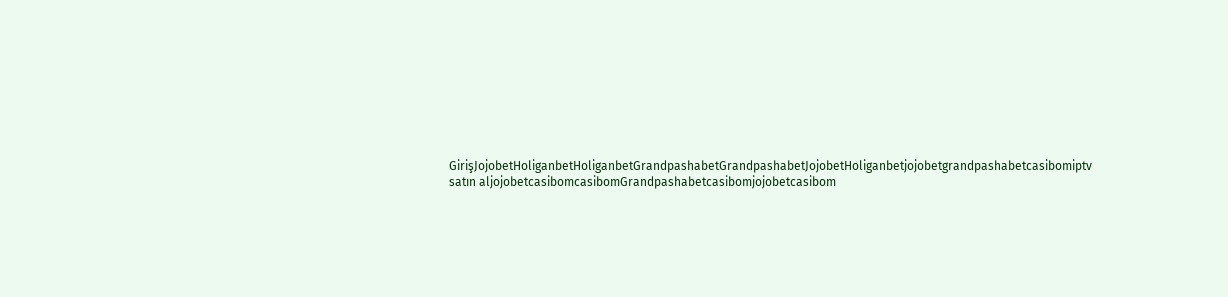GirişJojobetHoliganbetHoliganbetGrandpashabetGrandpashabetJojobetHoliganbetjojobetgrandpashabetcasibomiptv satın aljojobetcasibomcasibomGrandpashabetcasibomjojobetcasibom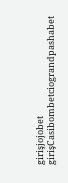girişjojobet girişCasibombetciograndpashabet